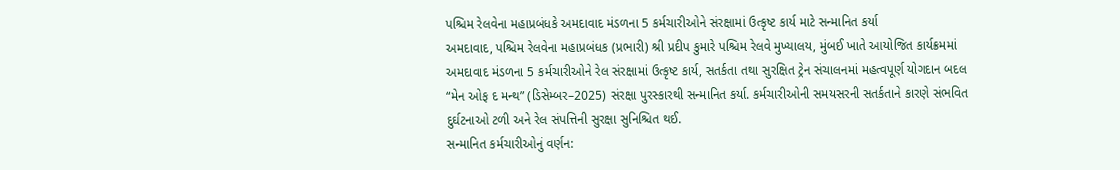પશ્ચિમ રેલવેના મહાપ્રબંધકે અમદાવાદ મંડળના 5 કર્મચારીઓને સંરક્ષામાં ઉત્કૃષ્ટ કાર્ય માટે સન્માનિત કર્યા
અમદાવાદ, પશ્ચિમ રેલવેના મહાપ્રબંધક (પ્રભારી) શ્રી પ્રદીપ કુમારે પશ્ચિમ રેલવે મુખ્યાલય, મુંબઈ ખાતે આયોજિત કાર્યક્રમમાં અમદાવાદ મંડળના 5 કર્મચારીઓને રેલ સંરક્ષામાં ઉત્કૃષ્ટ કાર્ય, સતર્કતા તથા સુરક્ષિત ટ્રેન સંચાલનમાં મહત્વપૂર્ણ યોગદાન બદલ “મેન ઓફ દ મન્થ” (ડિસેમ્બર–2025) સંરક્ષા પુરસ્કારથી સન્માનિત કર્યા. કર્મચારીઓની સમયસરની સતર્કતાને કારણે સંભવિત દુર્ઘટનાઓ ટળી અને રેલ સંપત્તિની સુરક્ષા સુનિશ્ચિત થઈ.
સન્માનિત કર્મચારીઓનું વર્ણન: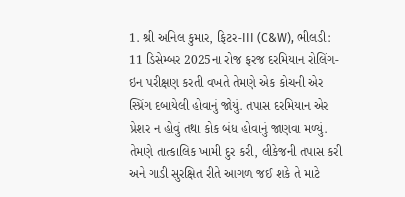1. શ્રી અનિલ કુમાર, ફિટર-III (C&W), ભીલડી: 11 ડિસેમ્બર 2025ના રોજ ફરજ દરમિયાન રોલિંગ-ઇન પરીક્ષણ કરતી વખતે તેમણે એક કોચની એર સ્પ્રિંગ દબાયેલી હોવાનું જોયું. તપાસ દરમિયાન એર પ્રેશર ન હોવું તથા કોક બંધ હોવાનું જાણવા મળ્યું. તેમણે તાત્કાલિક ખામી દુર કરી, લીકેજની તપાસ કરી અને ગાડી સુરક્ષિત રીતે આગળ જઈ શકે તે માટે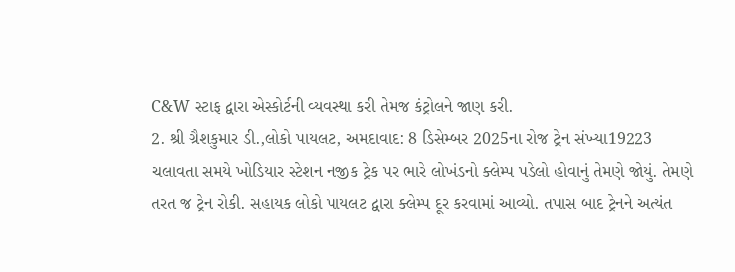C&W સ્ટાફ દ્વારા એસ્કોર્ટની વ્યવસ્થા કરી તેમજ કંટ્રોલને જાણ કરી.
2. શ્રી ગ્રૈશકુમાર ડી.,લોકો પાયલટ, અમદાવાદ: 8 ડિસેમ્બર 2025ના રોજ ટ્રેન સંખ્યા19223 ચલાવતા સમયે ખોડિયાર સ્ટેશન નજીક ટ્રેક પર ભારે લોખંડનો ક્લેમ્પ પડેલો હોવાનું તેમણે જોયું. તેમણે તરત જ ટ્રેન રોકી. સહાયક લોકો પાયલટ દ્વારા ક્લેમ્પ દૂર કરવામાં આવ્યો. તપાસ બાદ ટ્રેનને અત્યંત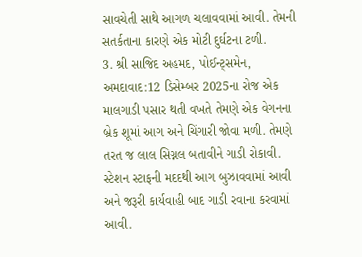સાવચેતી સાથે આગળ ચલાવવામાં આવી. તેમની સતર્કતાના કારણે એક મોટી દુર્ઘટના ટળી.
3. શ્રી સાજિદ અહમદ, પોઈન્ટ્સમેન, અમદાવાદ:12 ડિસેમ્બર 2025ના રોજ એક માલગાડી પસાર થતી વખતે તેમણે એક વેગનના બ્રેક શૂમાં આગ અને ચિંગારી જોવા મળી. તેમણે તરત જ લાલ સિગ્નલ બતાવીને ગાડી રોકાવી. સ્ટેશન સ્ટાફની મદદથી આગ બુઝાવવામાં આવી અને જરૂરી કાર્યવાહી બાદ ગાડી રવાના કરવામાં આવી.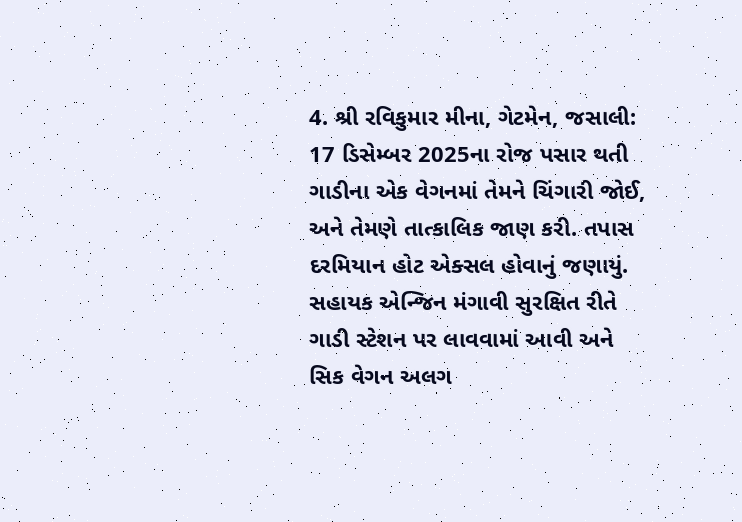4. શ્રી રવિકુમાર મીના, ગેટમેન, જસાલી: 17 ડિસેમ્બર 2025ના રોજ પસાર થતી ગાડીના એક વેગનમાં તેમને ચિંગારી જોઈ, અને તેમણે તાત્કાલિક જાણ કરી. તપાસ દરમિયાન હોટ એક્સલ હોવાનું જણાયું. સહાયક એન્જિન મંગાવી સુરક્ષિત રીતે ગાડી સ્ટેશન પર લાવવામાં આવી અને સિક વેગન અલગ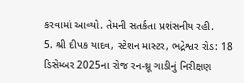કરવામાં આવ્યો. તેમની સતર્કતા પ્રશંસનીય રહી.
5. શ્રી દીપક યાદવ, સ્ટેશન માસ્ટર, ભદ્રેશ્વર રોડ: 18 ડિસેમ્બર 2025ના રોજ રન-થ્રૂ ગાડીનું નિરીક્ષણ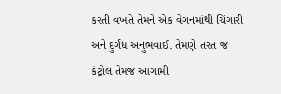કરતી વખતે તેમને એક વેગનમાંથી ચિંગારી અને દુર્ગંધ અનુભવાઈ. તેમણે તરત જ કંટ્રોલ તેમજ આગામી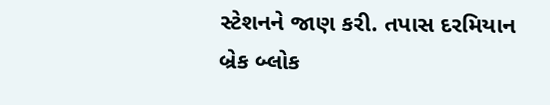સ્ટેશનને જાણ કરી. તપાસ દરમિયાન બ્રેક બ્લોક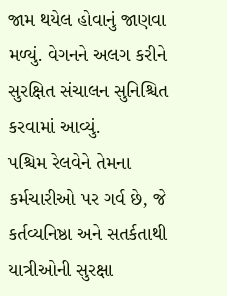જામ થયેલ હોવાનું જાણવા મળ્યું. વેગનને અલગ કરીને સુરક્ષિત સંચાલન સુનિશ્ચિત કરવામાં આવ્યું.
પશ્ચિમ રેલવેને તેમના કર્મચારીઓ પર ગર્વ છે, જે કર્તવ્યનિષ્ઠા અને સતર્કતાથી યાત્રીઓની સુરક્ષા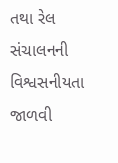તથા રેલ સંચાલનની વિશ્વસનીયતા જાળવી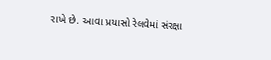રાખે છે. આવા પ્રયાસો રેલવેમાં સંરક્ષા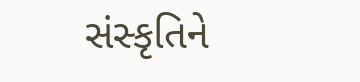સંસ્કૃતિને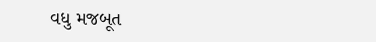વધુ મજબૂત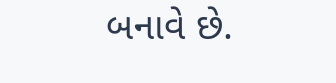બનાવે છે.